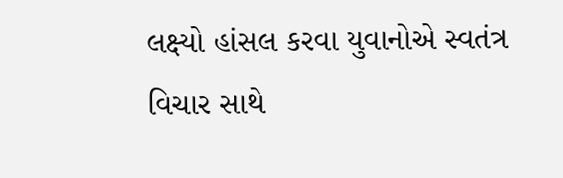લક્ષ્યો હાંસલ કરવા યુવાનોએ સ્વતંત્ર વિચાર સાથે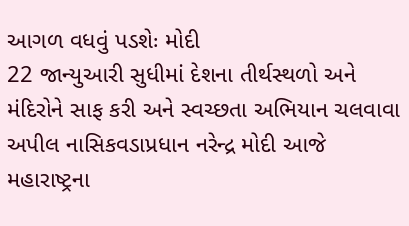આગળ વધવું પડશેઃ મોદી
22 જાન્યુઆરી સુધીમાં દેશના તીર્થસ્થળો અને મંદિરોને સાફ કરી અને સ્વચ્છતા અભિયાન ચલવાવા અપીલ નાસિકવડાપ્રધાન નરેન્દ્ર મોદી આજે મહારાષ્ટ્રના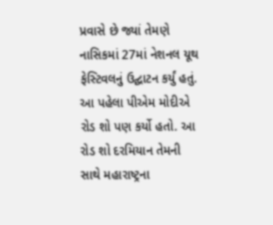પ્રવાસે છે જ્યાં તેમણે નાસિકમાં 27માં નેશનલ યૂથ ફેસ્ટિવલનું ઉદ્ઘાટન કર્યું હતું. આ પહેલા પીએમ મોદીએ રોડ શો પણ કર્યો હતો. આ રોડ શો દરમિયાન તેમની સાથે મહારાષ્ટ્રના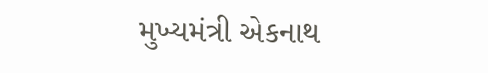મુખ્યમંત્રી એકનાથ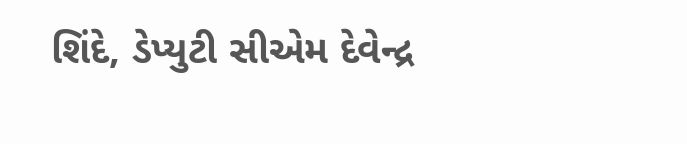શિંદે, ડેપ્યુટી સીએમ દેવેન્દ્ર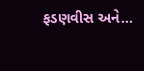ફડણવીસ અને…